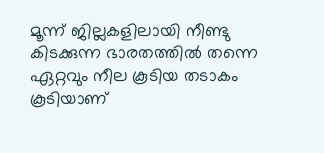മൂന്ന് ജില്ലകളിലായി നീണ്ടു കിടക്കുന്ന ഭാരതത്തിൽ തന്നെ ഏറ്റവും നീല കൂടിയ തടാകം കൂടിയാണ്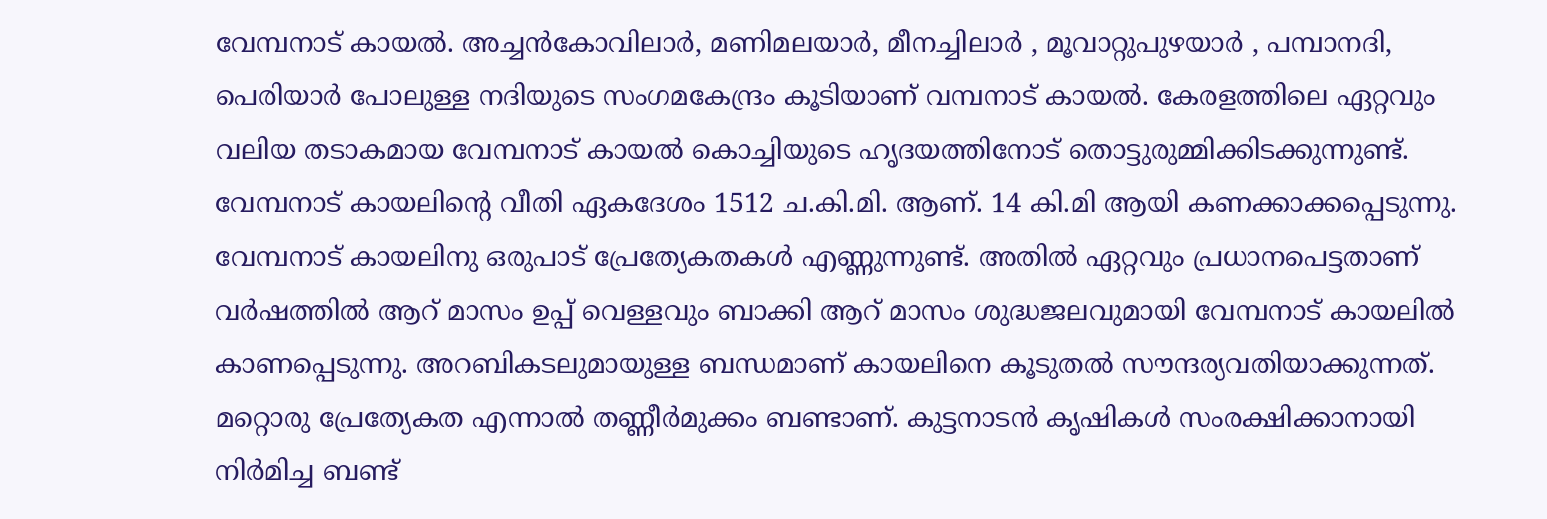വേമ്പനാട് കായൽ. അച്ചൻകോവിലാർ, മണിമലയാർ, മീനച്ചിലാർ , മൂവാറ്റുപുഴയാർ , പമ്പാനദി, പെരിയാർ പോലുള്ള നദിയുടെ സംഗമകേന്ദ്രം കൂടിയാണ് വമ്പനാട് കായൽ. കേരളത്തിലെ ഏറ്റവും വലിയ തടാകമായ വേമ്പനാട് കായൽ കൊച്ചിയുടെ ഹൃദയത്തിനോട് തൊട്ടുരുമ്മിക്കിടക്കുന്നുണ്ട്. വേമ്പനാട് കായലിന്റെ വീതി ഏകദേശം 1512 ച.കി.മി. ആണ്. 14 കി.മി ആയി കണക്കാക്കപ്പെടുന്നു.
വേമ്പനാട് കായലിനു ഒരുപാട് പ്രേത്യേകതകൾ എണ്ണുന്നുണ്ട്. അതിൽ ഏറ്റവും പ്രധാനപെട്ടതാണ് വർഷത്തിൽ ആറ് മാസം ഉപ്പ് വെള്ളവും ബാക്കി ആറ് മാസം ശുദ്ധജലവുമായി വേമ്പനാട് കായലിൽ കാണപ്പെടുന്നു. അറബികടലുമായുള്ള ബന്ധമാണ് കായലിനെ കൂടുതൽ സൗന്ദര്യവതിയാക്കുന്നത്. മറ്റൊരു പ്രേത്യേകത എന്നാൽ തണ്ണീർമുക്കം ബണ്ടാണ്. കുട്ടനാടൻ കൃഷികൾ സംരക്ഷിക്കാനായി നിർമിച്ച ബണ്ട്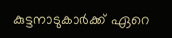കുട്ടനാടുകാർക്ക് ഏറെ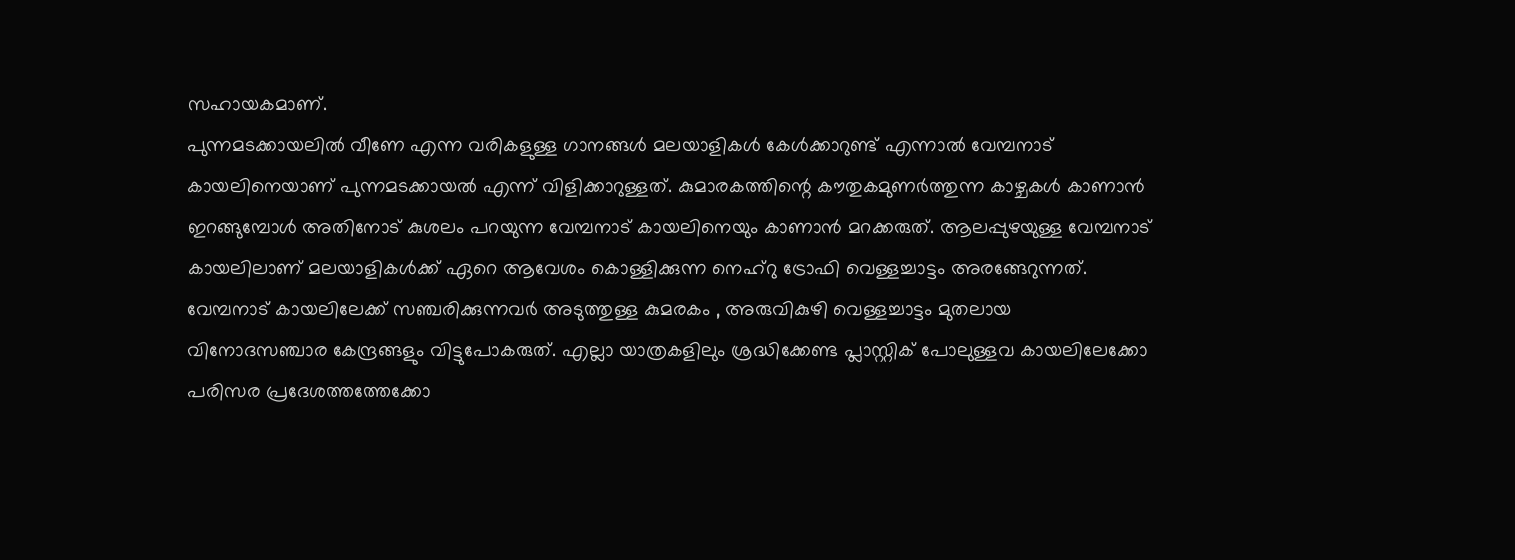സഹായകമാണ്.
പുന്നമടക്കായലിൽ വീണേ എന്ന വരികളുള്ള ഗാനങ്ങൾ മലയാളികൾ കേൾക്കാറുണ്ട് എന്നാൽ വേമ്പനാട് കായലിനെയാണ് പുന്നമടക്കായൽ എന്ന് വിളിക്കാറുള്ളത്. കുമാരകത്തിന്റെ കൗതുകമുണർത്തുന്ന കാഴ്ചകൾ കാണാൻ ഇറങ്ങുമ്പോൾ അതിനോട് കുശലം പറയുന്ന വേമ്പനാട് കായലിനെയും കാണാൻ മറക്കരുത്. ആലപ്പുഴയുള്ള വേമ്പനാട് കായലിലാണ് മലയാളികൾക്ക് ഏറെ ആവേശം കൊള്ളിക്കുന്ന നെഹ്റു ട്രോഫി വെള്ളച്ചാട്ടം അരങ്ങേറുന്നത്.
വേമ്പനാട് കായലിലേക്ക് സഞ്ചരിക്കുന്നവർ അടുത്തുള്ള കുമരകം , അരുവികുഴി വെള്ളച്ചാട്ടം മുതലായ വിനോദസഞ്ചാര കേന്ദ്രങ്ങളും വിട്ടുപോകരുത്. എല്ലാ യാത്രകളിലും ശ്രദ്ധിക്കേണ്ട പ്ലാസ്റ്റിക് പോലുള്ളവ കായലിലേക്കോ പരിസര പ്രദേശത്തത്തേക്കോ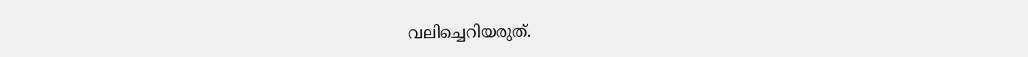വലിച്ചെറിയരുത്.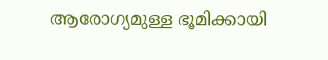ആരോഗ്യമുള്ള ഭൂമിക്കായി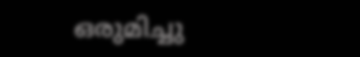ഒരുമിച്ചു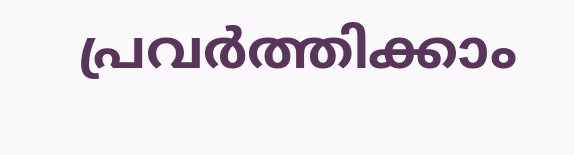പ്രവർത്തിക്കാം